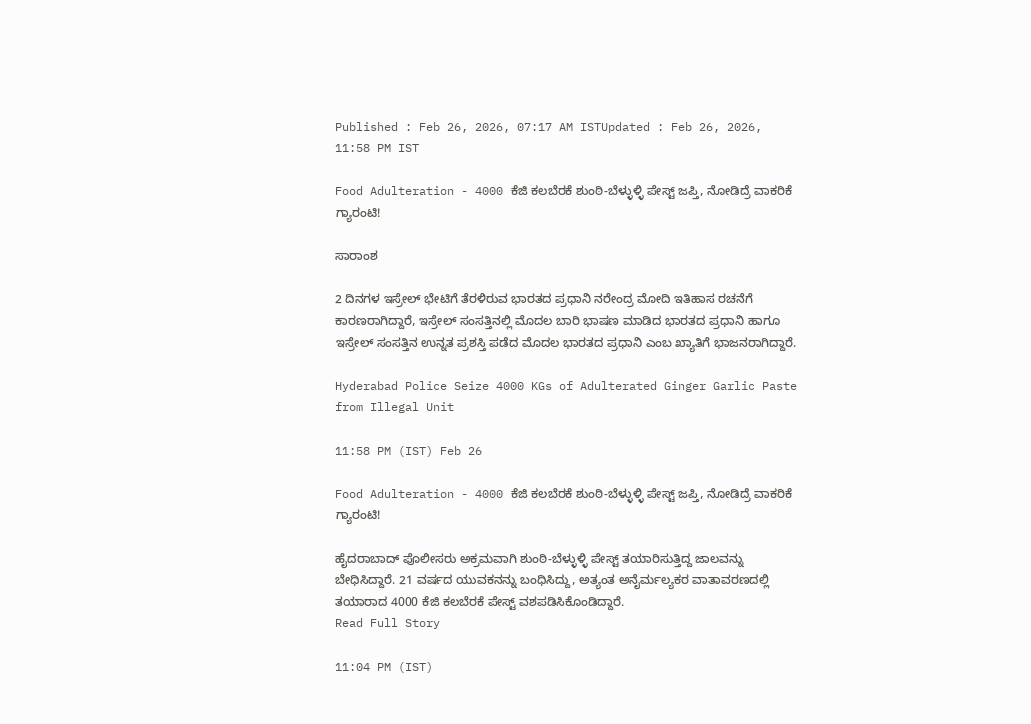Published : Feb 26, 2026, 07:17 AM ISTUpdated : Feb 26, 2026, 11:58 PM IST

Food Adulteration - 4000 ಕೆಜಿ ಕಲಬೆರಕೆ ಶುಂಠಿ-ಬೆಳ್ಳುಳ್ಳಿ ಪೇಸ್ಟ್ ಜಪ್ತಿ, ನೋಡಿದ್ರೆ ವಾಕರಿಕೆ ಗ್ಯಾರಂಟಿ!

ಸಾರಾಂಶ

2 ದಿನಗಳ ಇಸ್ರೇಲ್‌ ಭೇಟಿಗೆ ತೆರಳಿರುವ ಭಾರತದ ಪ್ರಧಾನಿ ನರೇಂದ್ರ ಮೋದಿ ಇತಿಹಾಸ ರಚನೆಗೆ ಕಾರಣರಾಗಿದ್ದಾರೆ, ಇಸ್ರೇಲ್‌ ಸಂಸತ್ತಿನಲ್ಲಿ ಮೊದಲ ಬಾರಿ ಭಾಷಣ ಮಾಡಿದ ಭಾರತದ ಪ್ರಧಾನಿ ಹಾಗೂ ಇಸ್ರೇಲ್‌ ಸಂಸತ್ತಿನ ಉನ್ನತ ಪ್ರಶಸ್ತಿ ಪಡೆದ ಮೊದಲ ಭಾರತದ ಪ್ರಧಾನಿ ಎಂಬ ಖ್ಯಾತಿಗೆ ಭಾಜನರಾಗಿದ್ದಾರೆ.

Hyderabad Police Seize 4000 KGs of Adulterated Ginger Garlic Paste from Illegal Unit

11:58 PM (IST) Feb 26

Food Adulteration - 4000 ಕೆಜಿ ಕಲಬೆರಕೆ ಶುಂಠಿ-ಬೆಳ್ಳುಳ್ಳಿ ಪೇಸ್ಟ್ ಜಪ್ತಿ, ನೋಡಿದ್ರೆ ವಾಕರಿಕೆ ಗ್ಯಾರಂಟಿ!

ಹೈದರಾಬಾದ್ ಪೊಲೀಸರು ಅಕ್ರಮವಾಗಿ ಶುಂಠಿ-ಬೆಳ್ಳುಳ್ಳಿ ಪೇಸ್ಟ್ ತಯಾರಿಸುತ್ತಿದ್ದ ಜಾಲವನ್ನು ಬೇಧಿಸಿದ್ದಾರೆ. 21 ವರ್ಷದ ಯುವಕನನ್ನು ಬಂಧಿಸಿದ್ದು, ಅತ್ಯಂತ ಅನೈರ್ಮಲ್ಯಕರ ವಾತಾವರಣದಲ್ಲಿ ತಯಾರಾದ 4000 ಕೆಜಿ ಕಲಬೆರಕೆ ಪೇಸ್ಟ್ ವಶಪಡಿಸಿಕೊಂಡಿದ್ದಾರೆ.
Read Full Story

11:04 PM (IST)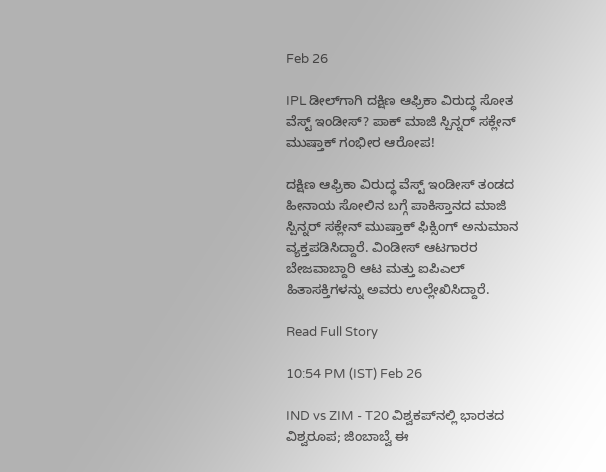Feb 26

IPL ಡೀಲ್‌ಗಾಗಿ ದಕ್ಷಿಣ ಆಫ್ರಿಕಾ ವಿರುದ್ಧ ಸೋತ ವೆಸ್ಟ್‌ ಇಂಡೀಸ್‌? ಪಾಕ್‌ ಮಾಜಿ ಸ್ಪಿನ್ನರ್‌ ಸಕ್ಲೇನ್ ಮುಷ್ತಾಕ್ ಗಂಭೀರ ಆರೋಪ!

ದಕ್ಷಿಣ ಆಫ್ರಿಕಾ ವಿರುದ್ಧ ವೆಸ್ಟ್‌ ಇಂಡೀಸ್‌ ತಂಡದ ಹೀನಾಯ ಸೋಲಿನ ಬಗ್ಗೆ ಪಾಕಿಸ್ತಾನದ ಮಾಜಿ ಸ್ಪಿನ್ನರ್ ಸಕ್ಲೇನ್ ಮುಷ್ತಾಕ್ ಫಿಕ್ಸಿಂಗ್‌ ಅನುಮಾನ ವ್ಯಕ್ತಪಡಿಸಿದ್ದಾರೆ. ವಿಂಡೀಸ್ ಆಟಗಾರರ ಬೇಜವಾಬ್ದಾರಿ ಆಟ ಮತ್ತು ಐಪಿಎಲ್ ಹಿತಾಸಕ್ತಿಗಳನ್ನು ಅವರು ಉಲ್ಲೇಖಿಸಿದ್ದಾರೆ.

Read Full Story

10:54 PM (IST) Feb 26

IND vs ZIM - T20 ವಿಶ್ವಕಪ್‌ನಲ್ಲಿ ಭಾರತದ ವಿಶ್ವರೂಪ; ಜಿಂಬಾಬ್ವೆ ಈ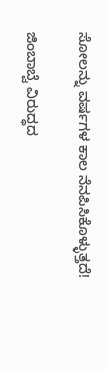ಸೋಲನ್ನು ವರ್ಷಗಳ ಕಾಲ ನೆನಪಿಸಿಕೊಳ್ಳುತ್ತದೆ!

ಜಿಂಬಾಬ್ವೆ ವಿರುದ್ಧದ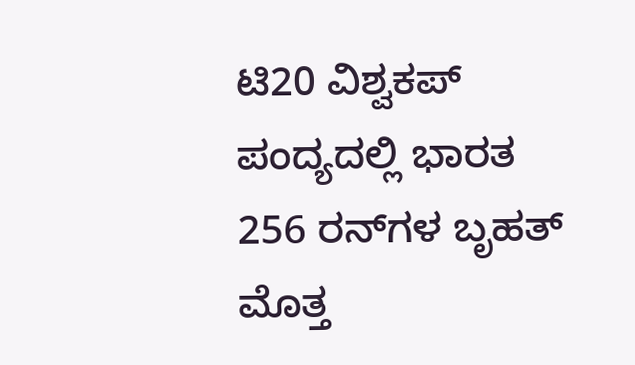ಟಿ20 ವಿಶ್ವಕಪ್ ಪಂದ್ಯದಲ್ಲಿ ಭಾರತ 256 ರನ್‌ಗಳ ಬೃಹತ್ ಮೊತ್ತ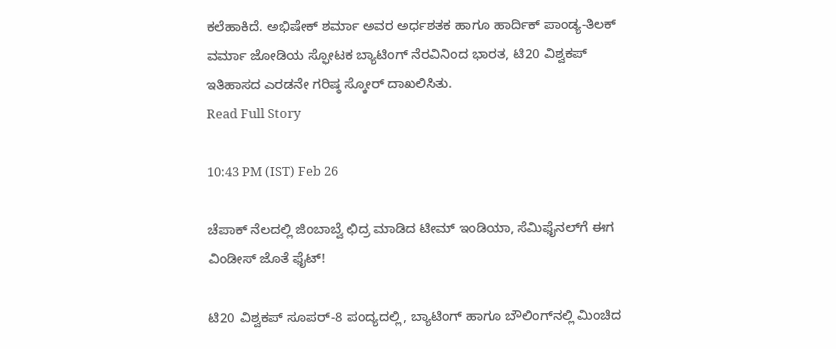ಕಲೆಹಾಕಿದೆ. ಅಭಿಷೇಕ್ ಶರ್ಮಾ ಅವರ ಅರ್ಧಶತಕ ಹಾಗೂ ಹಾರ್ದಿಕ್ ಪಾಂಡ್ಯ-ತಿಲಕ್ ವರ್ಮಾ ಜೋಡಿಯ ಸ್ಫೋಟಕ ಬ್ಯಾಟಿಂಗ್ ನೆರವಿನಿಂದ ಭಾರತ, ಟಿ20 ವಿಶ್ವಕಪ್ ಇತಿಹಾಸದ ಎರಡನೇ ಗರಿಷ್ಠ ಸ್ಕೋರ್ ದಾಖಲಿಸಿತು.
Read Full Story

10:43 PM (IST) Feb 26

ಚೆಪಾಕ್‌ ನೆಲದಲ್ಲಿ ಜಿಂಬಾಬ್ವೆ ಛಿದ್ರ ಮಾಡಿದ ಟೀಮ್‌ ಇಂಡಿಯಾ, ಸೆಮಿಫೈನಲ್‌ಗೆ ಈಗ ವಿಂಡೀಸ್‌ ಜೊತೆ ಫೈಟ್‌!

ಟಿ20 ವಿಶ್ವಕಪ್ ಸೂಪರ್‌-8 ಪಂದ್ಯದಲ್ಲಿ, ಬ್ಯಾಟಿಂಗ್ ಹಾಗೂ ಬೌಲಿಂಗ್‌ನಲ್ಲಿ ಮಿಂಚಿದ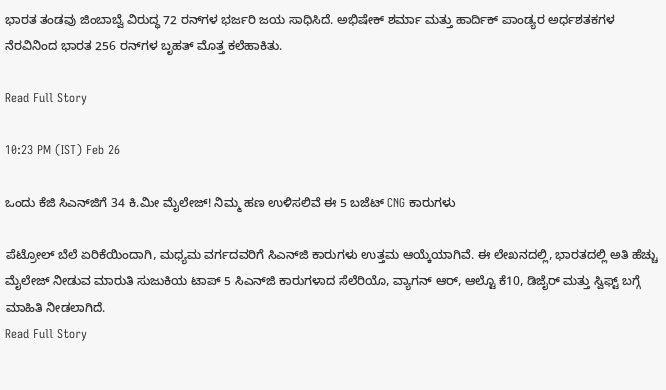ಭಾರತ ತಂಡವು ಜಿಂಬಾಬ್ವೆ ವಿರುದ್ಧ 72 ರನ್‌ಗಳ ಭರ್ಜರಿ ಜಯ ಸಾಧಿಸಿದೆ. ಅಭಿಷೇಕ್ ಶರ್ಮಾ ಮತ್ತು ಹಾರ್ದಿಕ್ ಪಾಂಡ್ಯರ ಅರ್ಧಶತಕಗಳ ನೆರವಿನಿಂದ ಭಾರತ 256 ರನ್‌ಗಳ ಬೃಹತ್ ಮೊತ್ತ ಕಲೆಹಾಕಿತು.

Read Full Story

10:23 PM (IST) Feb 26

ಒಂದು ಕೆಜಿ ಸಿಎನ್‌ಜಿಗೆ 34 ಕಿ.ಮೀ ಮೈಲೇಜ್! ನಿಮ್ಮ ಹಣ ಉಳಿಸಲಿವೆ ಈ 5 ಬಜೆಟ್ CNG ಕಾರುಗಳು

ಪೆಟ್ರೋಲ್ ಬೆಲೆ ಏರಿಕೆಯಿಂದಾಗಿ, ಮಧ್ಯಮ ವರ್ಗದವರಿಗೆ ಸಿಎನ್‌ಜಿ ಕಾರುಗಳು ಉತ್ತಮ ಆಯ್ಕೆಯಾಗಿವೆ. ಈ ಲೇಖನದಲ್ಲಿ, ಭಾರತದಲ್ಲಿ ಅತಿ ಹೆಚ್ಚು ಮೈಲೇಜ್ ನೀಡುವ ಮಾರುತಿ ಸುಜುಕಿಯ ಟಾಪ್ 5 ಸಿಎನ್‌ಜಿ ಕಾರುಗಳಾದ ಸೆಲೆರಿಯೊ, ವ್ಯಾಗನ್ ಆರ್, ಆಲ್ಟೊ ಕೆ10, ಡಿಜೈರ್ ಮತ್ತು ಸ್ವಿಫ್ಟ್ ಬಗ್ಗೆ ಮಾಹಿತಿ ನೀಡಲಾಗಿದೆ.
Read Full Story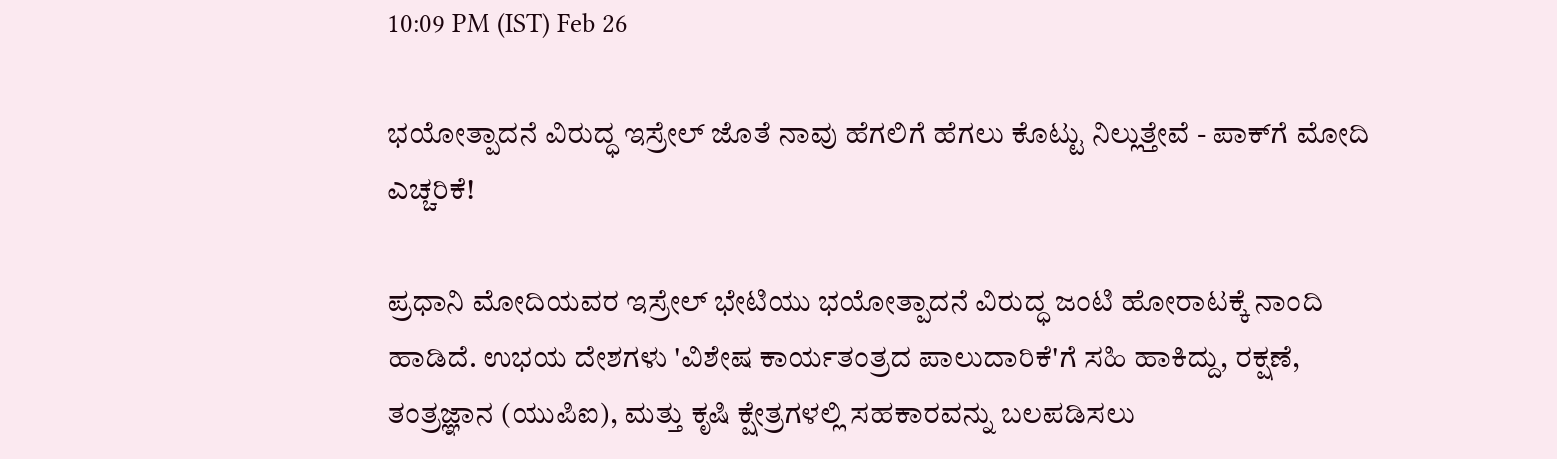10:09 PM (IST) Feb 26

ಭಯೋತ್ಪಾದನೆ ವಿರುದ್ಧ ಇಸ್ರೇಲ್‌ ಜೊತೆ ನಾವು ಹೆಗಲಿಗೆ ಹೆಗಲು ಕೊಟ್ಟು ನಿಲ್ಲುತ್ತೇವೆ - ಪಾಕ್‌ಗೆ ಮೋದಿ ಎಚ್ಚರಿಕೆ!

ಪ್ರಧಾನಿ ಮೋದಿಯವರ ಇಸ್ರೇಲ್ ಭೇಟಿಯು ಭಯೋತ್ಪಾದನೆ ವಿರುದ್ಧ ಜಂಟಿ ಹೋರಾಟಕ್ಕೆ ನಾಂದಿ ಹಾಡಿದೆ. ಉಭಯ ದೇಶಗಳು 'ವಿಶೇಷ ಕಾರ್ಯತಂತ್ರದ ಪಾಲುದಾರಿಕೆ'ಗೆ ಸಹಿ ಹಾಕಿದ್ದು, ರಕ್ಷಣೆ, ತಂತ್ರಜ್ಞಾನ (ಯುಪಿಐ), ಮತ್ತು ಕೃಷಿ ಕ್ಷೇತ್ರಗಳಲ್ಲಿ ಸಹಕಾರವನ್ನು ಬಲಪಡಿಸಲು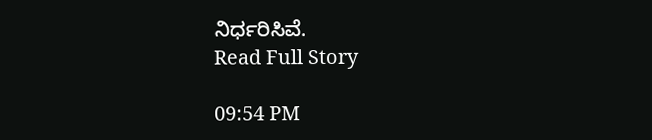ನಿರ್ಧರಿಸಿವೆ.
Read Full Story

09:54 PM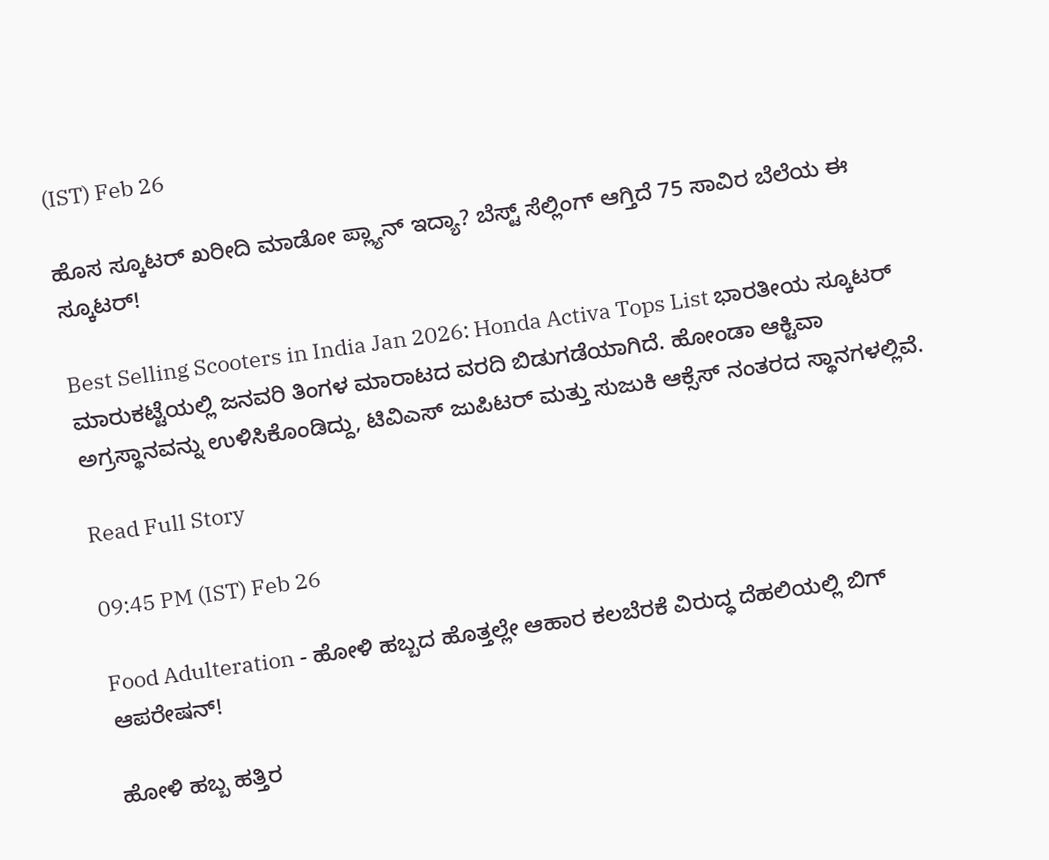(IST) Feb 26

ಹೊಸ ಸ್ಕೂಟರ್‌ ಖರೀದಿ ಮಾಡೋ ಪ್ಲ್ಯಾನ್‌ ಇದ್ಯಾ? ಬೆಸ್ಟ್‌ ಸೆಲ್ಲಿಂಗ್‌ ಆಗ್ತಿದೆ 75 ಸಾವಿರ ಬೆಲೆಯ ಈ ಸ್ಕೂಟರ್‌!

Best Selling Scooters in India Jan 2026: Honda Activa Tops List ಭಾರತೀಯ ಸ್ಕೂಟರ್ ಮಾರುಕಟ್ಟೆಯಲ್ಲಿ ಜನವರಿ ತಿಂಗಳ ಮಾರಾಟದ ವರದಿ ಬಿಡುಗಡೆಯಾಗಿದೆ. ಹೋಂಡಾ ಆಕ್ಟಿವಾ ಅಗ್ರಸ್ಥಾನವನ್ನು ಉಳಿಸಿಕೊಂಡಿದ್ದು, ಟಿವಿಎಸ್ ಜುಪಿಟರ್ ಮತ್ತು ಸುಜುಕಿ ಆಕ್ಸೆಸ್ ನಂತರದ ಸ್ಥಾನಗಳಲ್ಲಿವೆ.

Read Full Story

09:45 PM (IST) Feb 26

Food Adulteration - ಹೋಳಿ ಹಬ್ಬದ ಹೊತ್ತಲ್ಲೇ ಆಹಾರ ಕಲಬೆರಕೆ ವಿರುದ್ಧ ದೆಹಲಿಯಲ್ಲಿ ಬಿಗ್ ಆಪರೇಷನ್!

ಹೋಳಿ ಹಬ್ಬ ಹತ್ತಿರ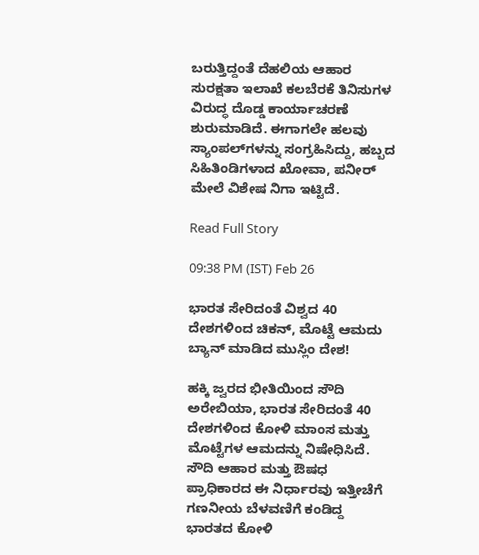ಬರುತ್ತಿದ್ದಂತೆ ದೆಹಲಿಯ ಆಹಾರ ಸುರಕ್ಷತಾ ಇಲಾಖೆ ಕಲಬೆರಕೆ ತಿನಿಸುಗಳ ವಿರುದ್ಧ ದೊಡ್ಡ ಕಾರ್ಯಾಚರಣೆ ಶುರುಮಾಡಿದೆ. ಈಗಾಗಲೇ ಹಲವು ಸ್ಯಾಂಪಲ್‌ಗಳನ್ನು ಸಂಗ್ರಹಿಸಿದ್ದು, ಹಬ್ಬದ ಸಿಹಿತಿಂಡಿಗಳಾದ ಖೋವಾ, ಪನೀರ್ ಮೇಲೆ ವಿಶೇಷ ನಿಗಾ ಇಟ್ಟಿದೆ.

Read Full Story

09:38 PM (IST) Feb 26

ಭಾರತ ಸೇರಿದಂತೆ ವಿಶ್ವದ 40 ದೇಶಗಳಿಂದ ಚಿಕನ್‌, ಮೊಟ್ಟೆ ಆಮದು ಬ್ಯಾನ್‌ ಮಾಡಿದ ಮುಸ್ಲಿಂ ದೇಶ!

ಹಕ್ಕಿ ಜ್ವರದ ಭೀತಿಯಿಂದ ಸೌದಿ ಅರೇಬಿಯಾ, ಭಾರತ ಸೇರಿದಂತೆ 40 ದೇಶಗಳಿಂದ ಕೋಳಿ ಮಾಂಸ ಮತ್ತು ಮೊಟ್ಟೆಗಳ ಆಮದನ್ನು ನಿಷೇಧಿಸಿದೆ. ಸೌದಿ ಆಹಾರ ಮತ್ತು ಔಷಧ ಪ್ರಾಧಿಕಾರದ ಈ ನಿರ್ಧಾರವು ಇತ್ತೀಚೆಗೆ ಗಣನೀಯ ಬೆಳವಣಿಗೆ ಕಂಡಿದ್ದ ಭಾರತದ ಕೋಳಿ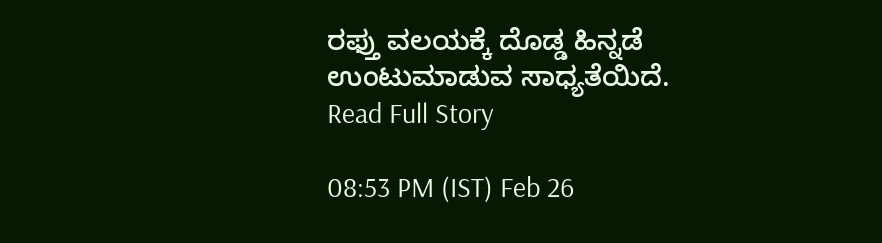ರಫ್ತು ವಲಯಕ್ಕೆ ದೊಡ್ಡ ಹಿನ್ನಡೆ ಉಂಟುಮಾಡುವ ಸಾಧ್ಯತೆಯಿದೆ.
Read Full Story

08:53 PM (IST) Feb 26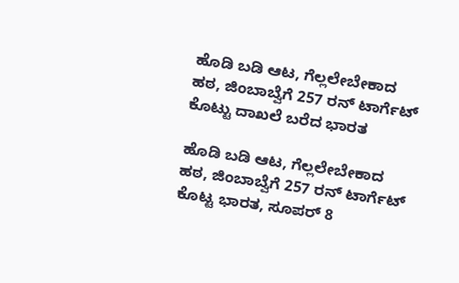ಹೊಡಿ ಬಡಿ ಆಟ, ಗೆಲ್ಲಲೇಬೇಕಾದ ಹಠ, ಜಿಂಬಾಬ್ವೆಗೆ 257 ರನ್ ಟಾರ್ಗೆಟ್ ಕೊಟ್ಟು ದಾಖಲೆ ಬರೆದ ಭಾರತ

ಹೊಡಿ ಬಡಿ ಆಟ, ಗೆಲ್ಲಲೇಬೇಕಾದ ಹಠ, ಜಿಂಬಾಬ್ವೆಗೆ 257 ರನ್ ಟಾರ್ಗೆಟ್ ಕೊಟ್ಟ ಭಾರತ, ಸೂಪರ್ 8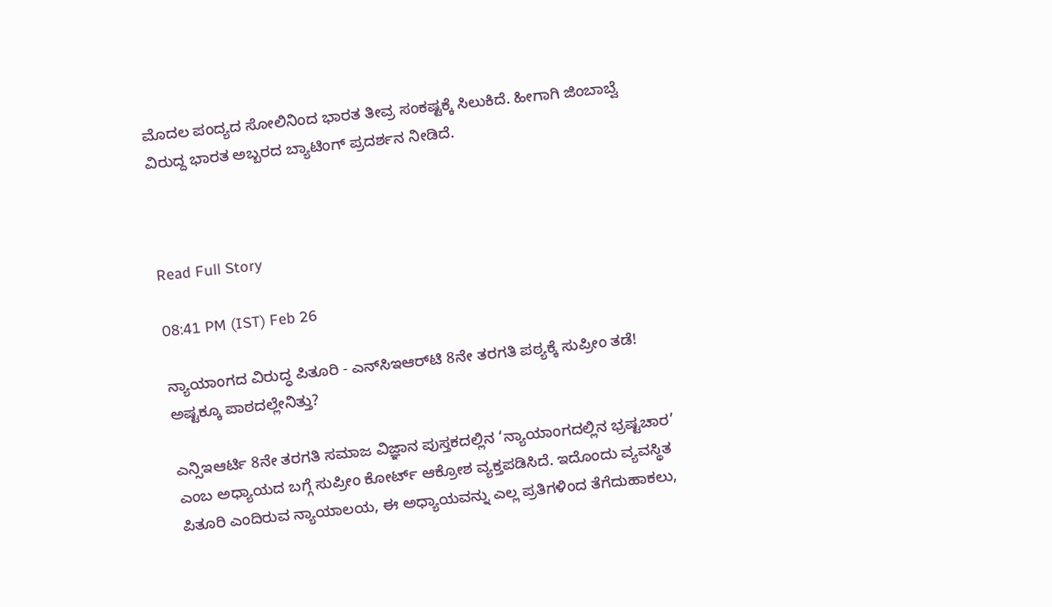ಮೊದಲ ಪಂದ್ಯದ ಸೋಲಿನಿಂದ ಭಾರತ ತೀವ್ರ ಸಂಕಷ್ಟಕ್ಕೆ ಸಿಲುಕಿದೆ. ಹೀಗಾಗಿ ಜಿಂಬಾಬ್ವೆ ವಿರುದ್ದ ಭಾರತ ಅಬ್ಬರದ ಬ್ಯಾಟಿಂಗ್ ಪ್ರದರ್ಶನ ನೀಡಿದೆ.



Read Full Story

08:41 PM (IST) Feb 26

ನ್ಯಾಯಾಂಗದ ವಿರುದ್ಧ ಪಿತೂರಿ - ಎನ್‌ಸಿಇಆರ್‌ಟಿ 8ನೇ ತರಗತಿ ಪಠ್ಯಕ್ಕೆ ಸುಪ್ರೀಂ ತಡೆ! ಅಷ್ಟಕ್ಕೂ ಪಾಠದಲ್ಲೇನಿತ್ತು?

ಎನ್ಸಿಇಆರ್ಟಿ 8ನೇ ತರಗತಿ ಸಮಾಜ ವಿಜ್ಞಾನ ಪುಸ್ತಕದಲ್ಲಿನ ‘ನ್ಯಾಯಾಂಗದಲ್ಲಿನ ಭ್ರಷ್ಟಚಾರ’ ಎಂಬ ಅಧ್ಯಾಯದ ಬಗ್ಗೆ ಸುಪ್ರೀಂ ಕೋರ್ಟ್ ಆಕ್ರೋಶ ವ್ಯಕ್ತಪಡಿಸಿದೆ. ಇದೊಂದು ವ್ಯವಸ್ಥಿತ ಪಿತೂರಿ ಎಂದಿರುವ ನ್ಯಾಯಾಲಯ, ಈ ಅಧ್ಯಾಯವನ್ನು ಎಲ್ಲ ಪ್ರತಿಗಳಿಂದ ತೆಗೆದುಹಾಕಲು,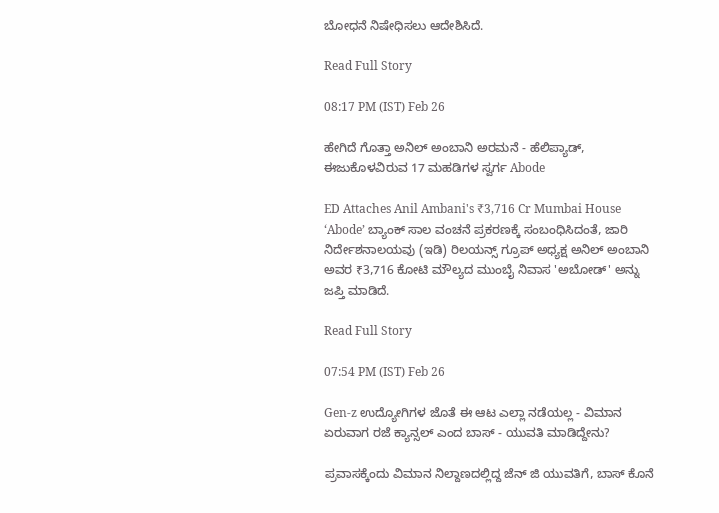ಬೋಧನೆ ನಿಷೇಧಿಸಲು ಆದೇಶಿಸಿದೆ.

Read Full Story

08:17 PM (IST) Feb 26

ಹೇಗಿದೆ ಗೊತ್ತಾ ಅನಿಲ್‌ ಅಂಬಾನಿ ಅರಮನೆ - ಹೆಲಿಪ್ಯಾಡ್, ಈಜುಕೊಳವಿರುವ 17 ಮಹಡಿಗಳ ಸ್ವರ್ಗ Abode

ED Attaches Anil Ambani's ₹3,716 Cr Mumbai House ‘Abode’ ಬ್ಯಾಂಕ್ ಸಾಲ ವಂಚನೆ ಪ್ರಕರಣಕ್ಕೆ ಸಂಬಂಧಿಸಿದಂತೆ, ಜಾರಿ ನಿರ್ದೇಶನಾಲಯವು (ಇಡಿ) ರಿಲಯನ್ಸ್ ಗ್ರೂಪ್ ಅಧ್ಯಕ್ಷ ಅನಿಲ್ ಅಂಬಾನಿ ಅವರ ₹3,716 ಕೋಟಿ ಮೌಲ್ಯದ ಮುಂಬೈ ನಿವಾಸ 'ಅಬೋಡ್' ಅನ್ನು ಜಪ್ತಿ ಮಾಡಿದೆ.

Read Full Story

07:54 PM (IST) Feb 26

Gen-z ಉದ್ಯೋಗಿಗಳ ಜೊತೆ ಈ ಆಟ ಎಲ್ಲಾ ನಡೆಯಲ್ಲ - ವಿಮಾನ ಏರುವಾಗ ರಜೆ ಕ್ಯಾನ್ಸಲ್ ಎಂದ ಬಾಸ್ - ಯುವತಿ ಮಾಡಿದ್ದೇನು?

ಪ್ರವಾಸಕ್ಕೆಂದು ವಿಮಾನ ನಿಲ್ದಾಣದಲ್ಲಿದ್ದ ಜೆನ್ ಜಿ ಯುವತಿಗೆ, ಬಾಸ್ ಕೊನೆ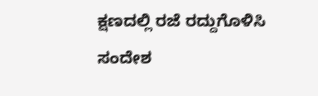ಕ್ಷಣದಲ್ಲಿ ರಜೆ ರದ್ದುಗೊಳಿಸಿ ಸಂದೇಶ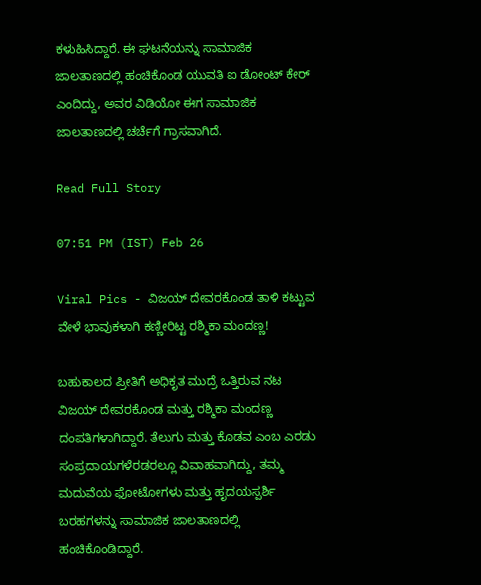ಕಳುಹಿಸಿದ್ದಾರೆ. ಈ ಘಟನೆಯನ್ನು ಸಾಮಾಜಿಕ ಜಾಲತಾಣದಲ್ಲಿ ಹಂಚಿಕೊಂಡ ಯುವತಿ ಐ ಡೋಂಟ್ ಕೇರ್ ಎಂದಿದ್ದು, ಅವರ ವಿಡಿಯೋ ಈಗ ಸಾಮಾಜಿಕ ಜಾಲತಾಣದಲ್ಲಿ ಚರ್ಚೆಗೆ ಗ್ರಾಸವಾಗಿದೆ.

Read Full Story

07:51 PM (IST) Feb 26

Viral Pics - ವಿಜಯ್‌ ದೇವರಕೊಂಡ ತಾಳಿ ಕಟ್ಟುವ ವೇಳೆ ಭಾವುಕಳಾಗಿ ಕಣ್ಣೀರಿಟ್ಟ ರಶ್ಮಿಕಾ ಮಂದಣ್ಣ!

ಬಹುಕಾಲದ ಪ್ರೀತಿಗೆ ಅಧಿಕೃತ ಮುದ್ರೆ ಒತ್ತಿರುವ ನಟ ವಿಜಯ್ ದೇವರಕೊಂಡ ಮತ್ತು ರಶ್ಮಿಕಾ ಮಂದಣ್ಣ ದಂಪತಿಗಳಾಗಿದ್ದಾರೆ. ತೆಲುಗು ಮತ್ತು ಕೊಡವ ಎಂಬ ಎರಡು ಸಂಪ್ರದಾಯಗಳೆರಡರಲ್ಲೂ ವಿವಾಹವಾಗಿದ್ದು, ತಮ್ಮ ಮದುವೆಯ ಫೋಟೋಗಳು ಮತ್ತು ಹೃದಯಸ್ಪರ್ಶಿ ಬರಹಗಳನ್ನು ಸಾಮಾಜಿಕ ಜಾಲತಾಣದಲ್ಲಿ ಹಂಚಿಕೊಂಡಿದ್ದಾರೆ.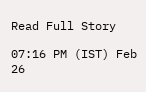Read Full Story

07:16 PM (IST) Feb 26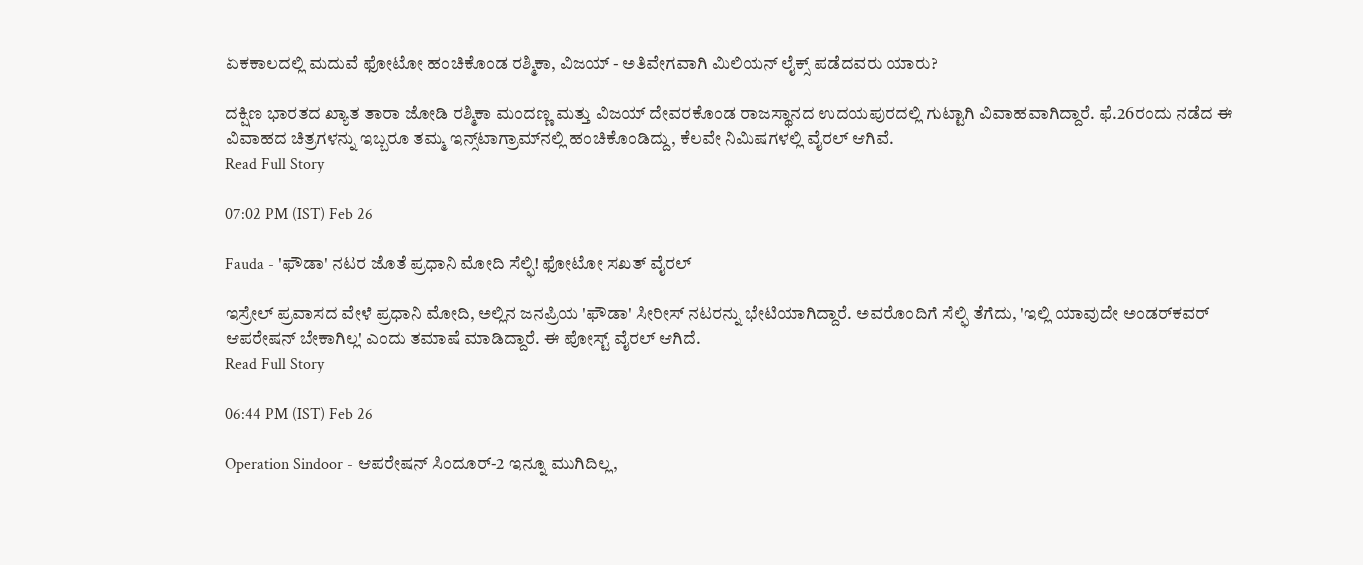ಏಕಕಾಲದಲ್ಲಿ ಮದುವೆ ಫೋಟೋ ಹಂಚಿಕೊಂಡ ರಶ್ಮಿಕಾ, ವಿಜಯ್‌ - ಅತಿವೇಗವಾಗಿ ಮಿಲಿಯನ್‌ ಲೈಕ್ಸ್‌ ಪಡೆದವರು ಯಾರು?

ದಕ್ಷಿಣ ಭಾರತದ ಖ್ಯಾತ ತಾರಾ ಜೋಡಿ ರಶ್ಮಿಕಾ ಮಂದಣ್ಣ ಮತ್ತು ವಿಜಯ್ ದೇವರಕೊಂಡ ರಾಜಸ್ಥಾನದ ಉದಯಪುರದಲ್ಲಿ ಗುಟ್ಟಾಗಿ ವಿವಾಹವಾಗಿದ್ದಾರೆ. ಫೆ.26ರಂದು ನಡೆದ ಈ ವಿವಾಹದ ಚಿತ್ರಗಳನ್ನು ಇಬ್ಬರೂ ತಮ್ಮ ಇನ್ಸ್‌ಟಾಗ್ರಾಮ್‌ನಲ್ಲಿ ಹಂಚಿಕೊಂಡಿದ್ದು, ಕೆಲವೇ ನಿಮಿಷಗಳಲ್ಲಿ ವೈರಲ್ ಆಗಿವೆ.
Read Full Story

07:02 PM (IST) Feb 26

Fauda - 'ಫೌಡಾ' ನಟರ ಜೊತೆ ಪ್ರಧಾನಿ ಮೋದಿ ಸೆಲ್ಫಿ! ಫೋಟೋ ಸಖತ್ ವೈರಲ್

ಇಸ್ರೇಲ್ ಪ್ರವಾಸದ ವೇಳೆ ಪ್ರಧಾನಿ ಮೋದಿ, ಅಲ್ಲಿನ ಜನಪ್ರಿಯ 'ಫೌಡಾ' ಸೀರೀಸ್ ನಟರನ್ನು ಭೇಟಿಯಾಗಿದ್ದಾರೆ. ಅವರೊಂದಿಗೆ ಸೆಲ್ಫಿ ತೆಗೆದು, 'ಇಲ್ಲಿ ಯಾವುದೇ ಅಂಡರ್‌ಕವರ್ ಆಪರೇಷನ್ ಬೇಕಾಗಿಲ್ಲ' ಎಂದು ತಮಾಷೆ ಮಾಡಿದ್ದಾರೆ. ಈ ಪೋಸ್ಟ್ ವೈರಲ್ ಆಗಿದೆ.
Read Full Story

06:44 PM (IST) Feb 26

Operation Sindoor - ಆಪರೇಷನ್ ಸಿಂದೂರ್-2 ಇನ್ನೂ ಮುಗಿದಿಲ್ಲ,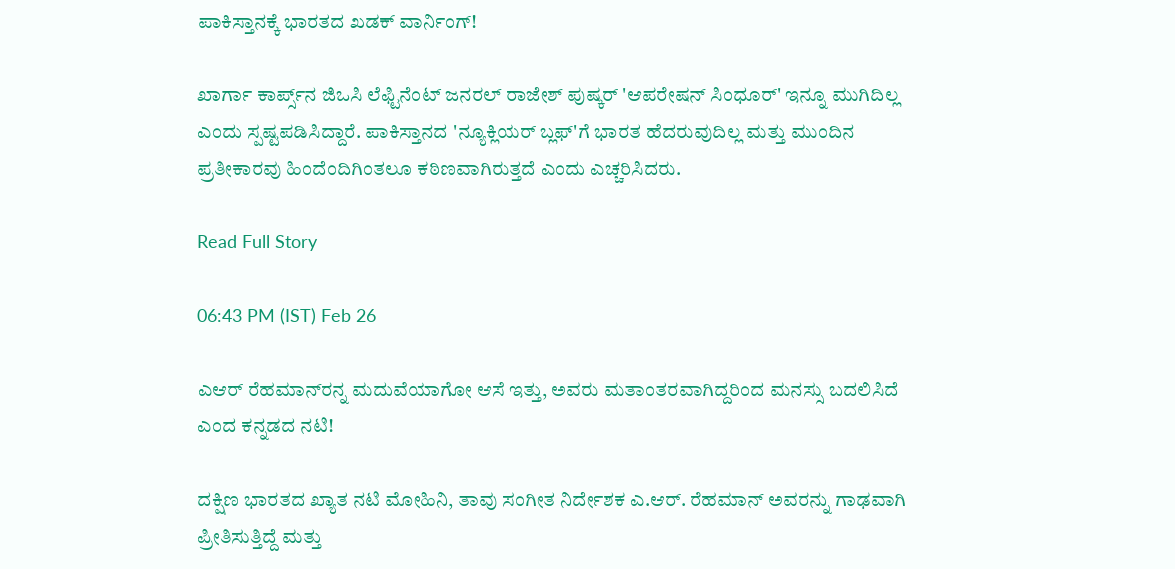ಪಾಕಿಸ್ತಾನಕ್ಕೆ ಭಾರತದ ಖಡಕ್ ವಾರ್ನಿಂಗ್!

ಖಾರ್ಗಾ ಕಾರ್ಪ್ಸ್‌ನ ಜಿಒಸಿ ಲೆಫ್ಟಿನೆಂಟ್ ಜನರಲ್ ರಾಜೇಶ್ ಪುಷ್ಕರ್ 'ಆಪರೇಷನ್ ಸಿಂಧೂರ್' ಇನ್ನೂ ಮುಗಿದಿಲ್ಲ ಎಂದು ಸ್ಪಷ್ಟಪಡಿಸಿದ್ದಾರೆ. ಪಾಕಿಸ್ತಾನದ 'ನ್ಯೂಕ್ಲಿಯರ್ ಬ್ಲಫ್'ಗೆ ಭಾರತ ಹೆದರುವುದಿಲ್ಲ ಮತ್ತು ಮುಂದಿನ ಪ್ರತೀಕಾರವು ಹಿಂದೆಂದಿಗಿಂತಲೂ ಕಠಿಣವಾಗಿರುತ್ತದೆ ಎಂದು ಎಚ್ಚರಿಸಿದರು.

Read Full Story

06:43 PM (IST) Feb 26

ಎಆರ್‌ ರೆಹಮಾನ್‌ರನ್ನ ಮದುವೆಯಾಗೋ ಆಸೆ ಇತ್ತು, ಅವರು ಮತಾಂತರವಾಗಿದ್ದರಿಂದ ಮನಸ್ಸು ಬದಲಿಸಿದೆ ಎಂದ ಕನ್ನಡದ ನಟಿ!

ದಕ್ಷಿಣ ಭಾರತದ ಖ್ಯಾತ ನಟಿ ಮೋಹಿನಿ, ತಾವು ಸಂಗೀತ ನಿರ್ದೇಶಕ ಎ.ಆರ್. ರೆಹಮಾನ್ ಅವರನ್ನು ಗಾಢವಾಗಿ ಪ್ರೀತಿಸುತ್ತಿದ್ದೆ ಮತ್ತು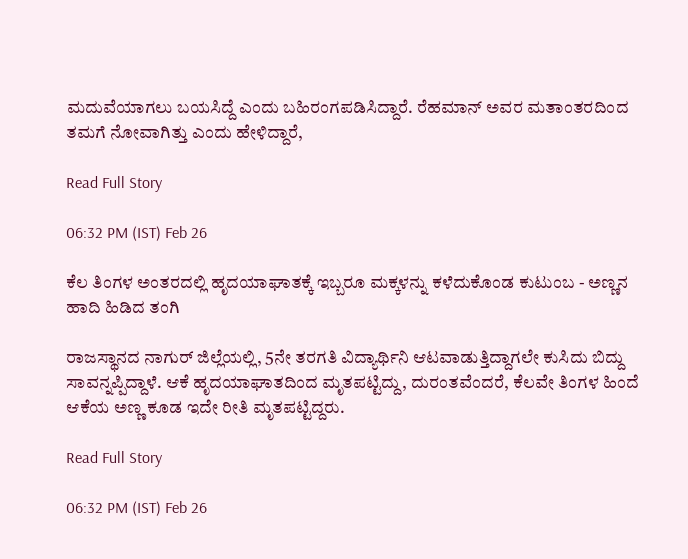ಮದುವೆಯಾಗಲು ಬಯಸಿದ್ದೆ ಎಂದು ಬಹಿರಂಗಪಡಿಸಿದ್ದಾರೆ. ರೆಹಮಾನ್ ಅವರ ಮತಾಂತರದಿಂದ ತಮಗೆ ನೋವಾಗಿತ್ತು ಎಂದು ಹೇಳಿದ್ದಾರೆ,

Read Full Story

06:32 PM (IST) Feb 26

ಕೆಲ ತಿಂಗಳ ಅಂತರದಲ್ಲಿ ಹೃದಯಾಘಾತಕ್ಕೆ ಇಬ್ಬರೂ ಮಕ್ಕಳನ್ನು ಕಳೆದುಕೊಂಡ ಕುಟುಂಬ - ಅಣ್ಣನ ಹಾದಿ ಹಿಡಿದ ತಂಗಿ

ರಾಜಸ್ಥಾನದ ನಾಗುರ್ ಜಿಲ್ಲೆಯಲ್ಲಿ, 5ನೇ ತರಗತಿ ವಿದ್ಯಾರ್ಥಿನಿ ಆಟವಾಡುತ್ತಿದ್ದಾಗಲೇ ಕುಸಿದು ಬಿದ್ದು ಸಾವನ್ನಪ್ಪಿದ್ದಾಳೆ. ಆಕೆ ಹೃದಯಾಘಾತದಿಂದ ಮೃತಪಟ್ಟಿದ್ದು, ದುರಂತವೆಂದರೆ, ಕೆಲವೇ ತಿಂಗಳ ಹಿಂದೆ ಆಕೆಯ ಅಣ್ಣ ಕೂಡ ಇದೇ ರೀತಿ ಮೃತಪಟ್ಟಿದ್ದರು.

Read Full Story

06:32 PM (IST) Feb 26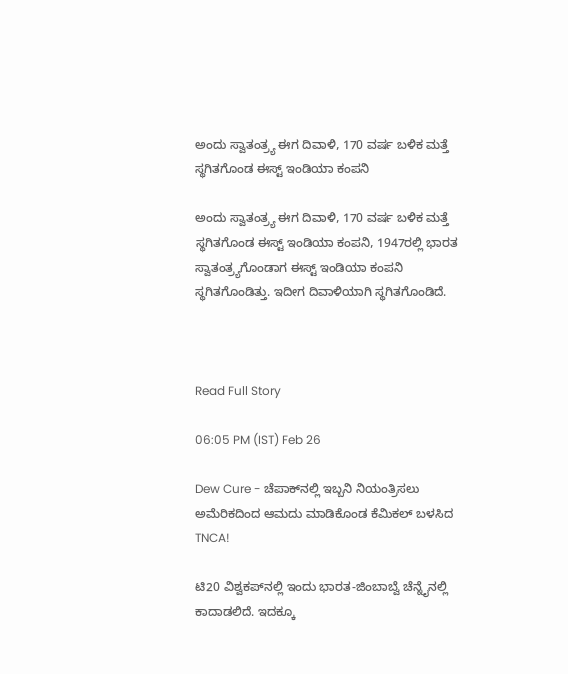ಅಂದು ಸ್ವಾತಂತ್ರ್ಯ ಈಗ ದಿವಾಳಿ, 170 ವರ್ಷ ಬಳಿಕ ಮತ್ತೆ ಸ್ಥಗಿತಗೊಂಡ ಈಸ್ಟ್ ಇಂಡಿಯಾ ಕಂಪನಿ

ಅಂದು ಸ್ವಾತಂತ್ರ್ಯ ಈಗ ದಿವಾಳಿ, 170 ವರ್ಷ ಬಳಿಕ ಮತ್ತೆ ಸ್ಥಗಿತಗೊಂಡ ಈಸ್ಟ್ ಇಂಡಿಯಾ ಕಂಪನಿ, 1947ರಲ್ಲಿ ಭಾರತ ಸ್ವಾತಂತ್ರ್ಯಗೊಂಡಾಗ ಈಸ್ಟ್ ಇಂಡಿಯಾ ಕಂಪನಿ ಸ್ಥಗಿತಗೊಂಡಿತ್ತು. ಇದೀಗ ದಿವಾಳಿಯಾಗಿ ಸ್ಥಗಿತಗೊಂಡಿದೆ.



Read Full Story

06:05 PM (IST) Feb 26

Dew Cure - ಚೆಪಾಕ್‌ನಲ್ಲಿ ಇಬ್ಬನಿ ನಿಯಂತ್ರಿಸಲು ಅಮೆರಿಕದಿಂದ ಆಮದು ಮಾಡಿಕೊಂಡ ಕೆಮಿಕಲ್‌ ಬಳಸಿದ TNCA!

ಟಿ20 ವಿಶ್ವಕಪ್‌ನಲ್ಲಿ ಇಂದು ಭಾರತ-ಜಿಂಬಾಬ್ವೆ ಚೆನ್ನೈನಲ್ಲಿ ಕಾದಾಡಲಿದೆ. ಇದಕ್ಕೂ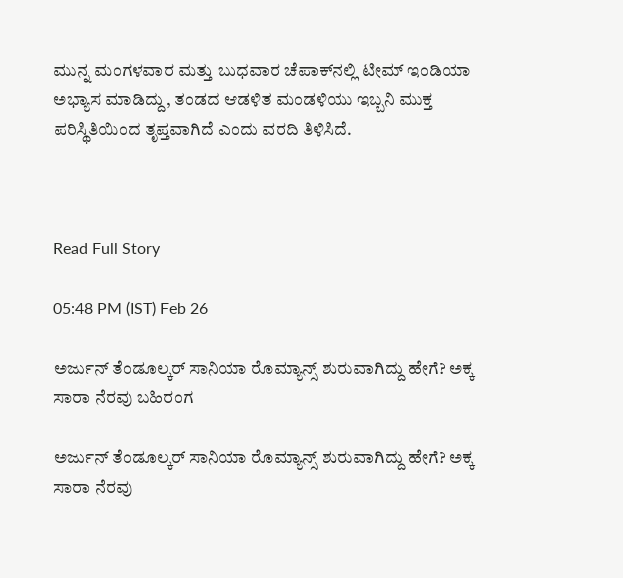ಮುನ್ನ ಮಂಗಳವಾರ ಮತ್ತು ಬುಧವಾರ ಚೆಪಾಕ್‌ನಲ್ಲಿ ಟೀಮ್‌ ಇಂಡಿಯಾ ಅಭ್ಯಾಸ ಮಾಡಿದ್ದು, ತಂಡದ ಆಡಳಿತ ಮಂಡಳಿಯು ಇಬ್ಬನಿ ಮುಕ್ತ ಪರಿಸ್ಥಿತಿಯಿಂದ ತೃಪ್ತವಾಗಿದೆ ಎಂದು ವರದಿ ತಿಳಿಸಿದೆ.



Read Full Story

05:48 PM (IST) Feb 26

ಅರ್ಜುನ್ ತೆಂಡೂಲ್ಕರ್ ಸಾನಿಯಾ ರೊಮ್ಯಾನ್ಸ್ ಶುರುವಾಗಿದ್ದು ಹೇಗೆ? ಅಕ್ಕ ಸಾರಾ ನೆರವು ಬಹಿರಂಗ

ಅರ್ಜುನ್ ತೆಂಡೂಲ್ಕರ್ ಸಾನಿಯಾ ರೊಮ್ಯಾನ್ಸ್ ಶುರುವಾಗಿದ್ದು ಹೇಗೆ? ಅಕ್ಕ ಸಾರಾ ನೆರವು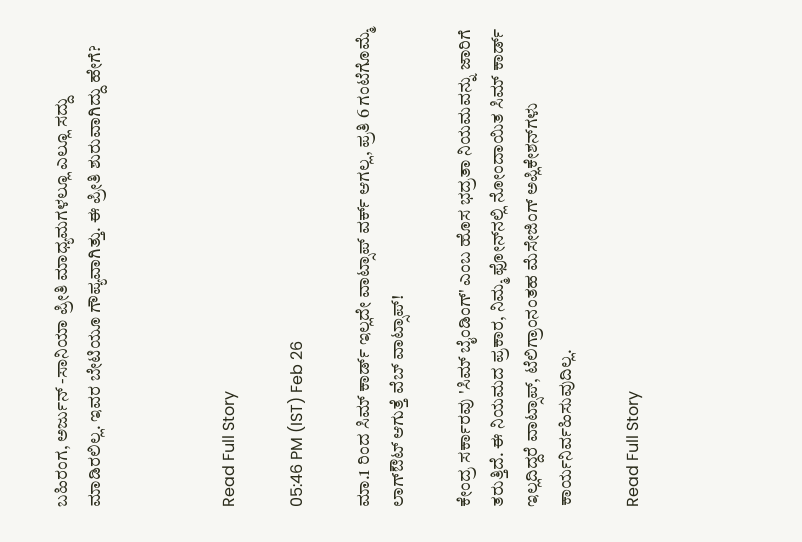ಬಹಿರಂಗ, ಅರ್ಜುನ್ -ಸಾನಿಯಾ ಪ್ರೀತಿ ಮಾಧ್ಯಮಗಳಲ್ಲೂ ಎಲ್ಲೂ ಸದ್ದು ಮಾಡಿರಲಿಲ್ಲ. ಇವರ ಬೇಟಿಯೂ ಗೌಪ್ಯವಾಗಿತ್ತು. ಈ ಪ್ರೀತಿ ಶುರುವಾಗಿದ್ದು ಹೇಗೆ?



Read Full Story

05:46 PM (IST) Feb 26

ಮಾ.1 ರಿಂದ ಸಿಮ್‌ ಕಾರ್ಡ್‌ ಇಲ್ಲದೇ ವಾಟ್ಸಾಪ್‌ ವರ್ಕ್‌ ಆಗಲ್ಲ, ಪ್ರತಿ 6 ಗಂಟೆಗೊಮ್ಮೆ ಲಾಗ್‌ಔಟ್‌ ಆಗುತ್ತೆ ವೆಬ್‌ ವಾಟ್ಸಾಪ್‌!

ಕೇಂದ್ರ ಸರ್ಕಾರವು 'ಸಿಮ್ ಬೈಂಡಿಂಗ್' ಎಂಬ ಹೊಸ ಭದ್ರತಾ ನಿಯಮವನ್ನು ಜಾರಿಗೆ ತರುತ್ತಿದೆ. ಈ ನಿಯಮದ ಪ್ರಕಾರ, ನಿಮ್ಮ ಫೋನ್‌ನಲ್ಲಿ ನೋಂದಾಯಿತ ಸಿಮ್ ಕಾರ್ಡ್ ಇಲ್ಲದಿದ್ದರೆ ವಾಟ್ಸಾಪ್, ಟೆಲಿಗ್ರಾಂನಂತಹ ಮೆಸೇಜಿಂಗ್ ಅಪ್ಲಿಕೇಶನ್‌ಗಳು ಕಾರ್ಯನಿರ್ವಹಿಸುವುದಿಲ್ಲ.

Read Full Story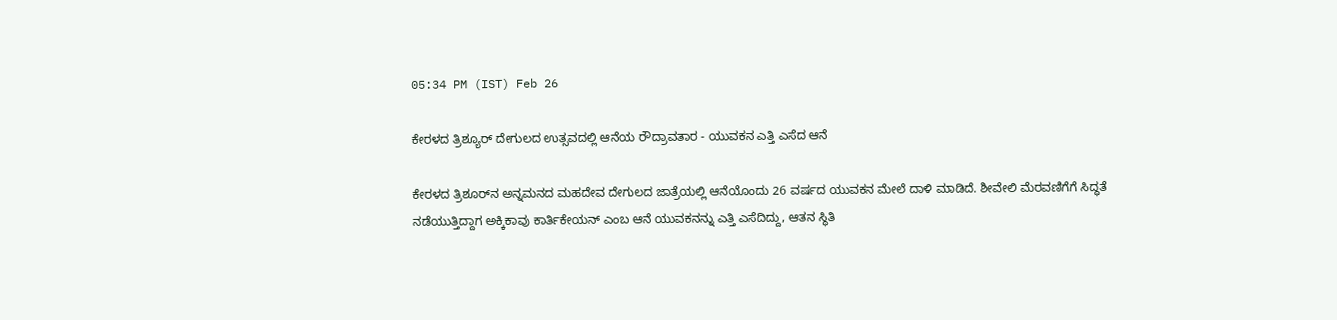05:34 PM (IST) Feb 26

ಕೇರಳದ ತ್ರಿಶ್ಯೂರ್ ದೇಗುಲದ ಉತ್ಸವದಲ್ಲಿ ಆನೆಯ ರೌದ್ರಾವತಾರ - ಯುವಕನ ಎತ್ತಿ ಎಸೆದ ಆನೆ

ಕೇರಳದ ತ್ರಿಶೂರ್‌ನ ಅನ್ನಮನದ ಮಹದೇವ ದೇಗುಲದ ಜಾತ್ರೆಯಲ್ಲಿ ಆನೆಯೊಂದು 26 ವರ್ಷದ ಯುವಕನ ಮೇಲೆ ದಾಳಿ ಮಾಡಿದೆ. ಶೀವೇಲಿ ಮೆರವಣಿಗೆಗೆ ಸಿದ್ಧತೆ ನಡೆಯುತ್ತಿದ್ದಾಗ ಅಕ್ಕಿಕಾವು ಕಾರ್ತಿಕೇಯನ್ ಎಂಬ ಆನೆ ಯುವಕನನ್ನು ಎತ್ತಿ ಎಸೆದಿದ್ದು, ಆತನ ಸ್ಥಿತಿ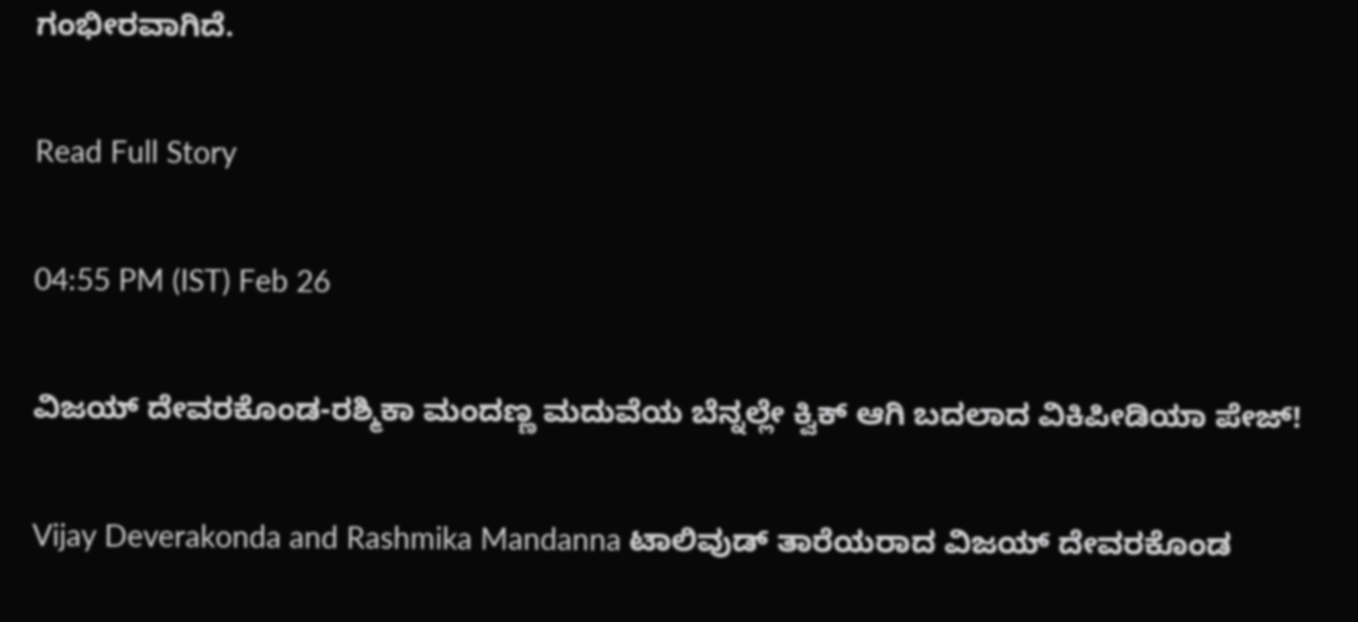ಗಂಭೀರವಾಗಿದೆ.

Read Full Story

04:55 PM (IST) Feb 26

ವಿಜಯ್ ದೇವರಕೊಂಡ-ರಶ್ಮಿಕಾ ಮಂದಣ್ಣ ಮದುವೆಯ ಬೆನ್ನಲ್ಲೇ ಕ್ವಿಕ್‌ ಆಗಿ ಬದಲಾದ ವಿಕಿಪೀಡಿಯಾ ಪೇಜ್‌!

Vijay Deverakonda and Rashmika Mandanna ಟಾಲಿವುಡ್ ತಾರೆಯರಾದ ವಿಜಯ್ ದೇವರಕೊಂಡ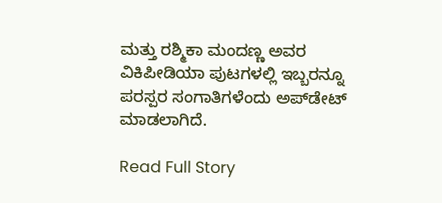ಮತ್ತು ರಶ್ಮಿಕಾ ಮಂದಣ್ಣ ಅವರ ವಿಕಿಪೀಡಿಯಾ ಪುಟಗಳಲ್ಲಿ ಇಬ್ಬರನ್ನೂ ಪರಸ್ಪರ ಸಂಗಾತಿಗಳೆಂದು ಅಪ್‌ಡೇಟ್ ಮಾಡಲಾಗಿದೆ.

Read Full Story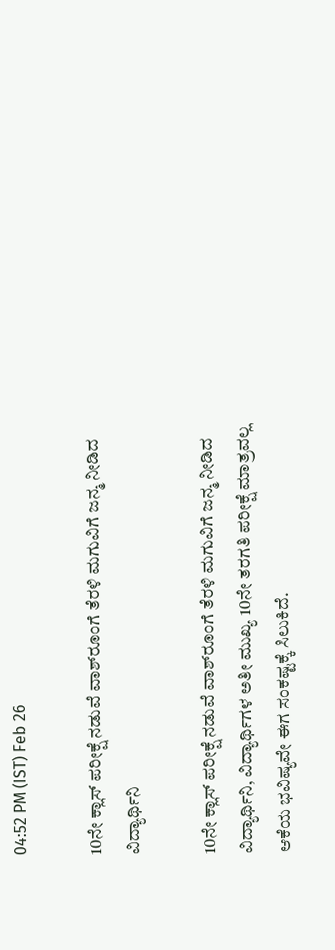04:52 PM (IST) Feb 26

10ನೇ ಕ್ಲಾಸ್ ಪರೀಕ್ಷೆ ನಡುವೆ ವಾಶ್‌ರೂಂಗೆ ತೆರಳಿ ಮಗುವಿಗೆ ಜನ್ಮ ನೀಡಿದ ವಿದ್ಯಾರ್ಥಿನಿ

10ನೇ ಕ್ಲಾಸ್ ಪರೀಕ್ಷೆ ನಡುವೆ ವಾಶ್‌ರೂಂಗೆ ತೆರಳಿ ಮಗುವಿಗೆ ಜನ್ಮ ನೀಡಿದ ವಿದ್ಯಾರ್ಥಿನಿ, ವಿದ್ಯಾರ್ಥಿಗಳ ಅತೀ ಮುಖ್ಯ 10ನೇ ತರಗತಿ ಪರೀಕ್ಷೆ ಮಾತ್ರವಲ್ಲ ಆಕೆಯ ಭವಿಷ್ಯವೇ ಈಗ ಸಂಕಷ್ಟಕ್ಕೆ ಸಿಲುಕಿದೆ.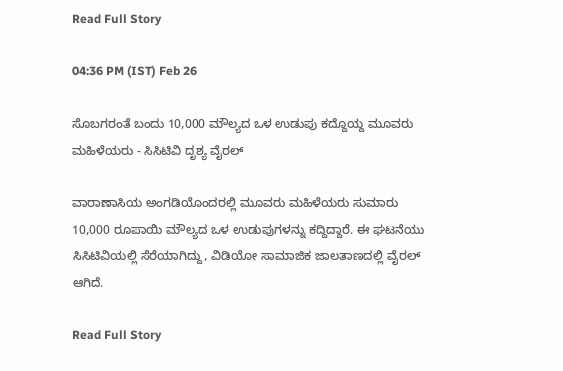Read Full Story

04:36 PM (IST) Feb 26

ಸೊಬಗರಂತೆ ಬಂದು 10,000 ಮೌಲ್ಯದ ಒಳ ಉಡುಪು ಕದ್ದೊಯ್ದ ಮೂವರು ಮಹಿಳೆಯರು - ಸಿಸಿಟಿವಿ ದೃಶ್ಯ ವೈರಲ್

ವಾರಾಣಾಸಿಯ ಅಂಗಡಿಯೊಂದರಲ್ಲಿ ಮೂವರು ಮಹಿಳೆಯರು ಸುಮಾರು 10,000 ರೂಪಾಯಿ ಮೌಲ್ಯದ ಒಳ ಉಡುಪುಗಳನ್ನು ಕದ್ದಿದ್ದಾರೆ. ಈ ಘಟನೆಯು ಸಿಸಿಟಿವಿಯಲ್ಲಿ ಸೆರೆಯಾಗಿದ್ದು, ವಿಡಿಯೋ ಸಾಮಾಜಿಕ ಜಾಲತಾಣದಲ್ಲಿ ವೈರಲ್ ಆಗಿದೆ.

Read Full Story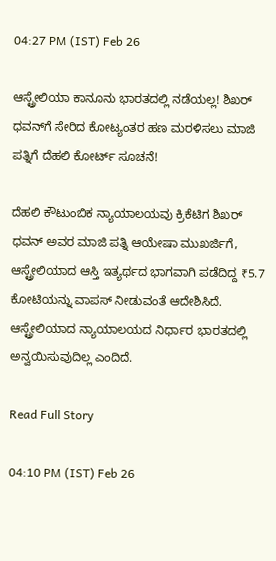04:27 PM (IST) Feb 26

ಆಸ್ಟ್ರೇಲಿಯಾ ಕಾನೂನು ಭಾರತದಲ್ಲಿ ನಡೆಯಲ್ಲ! ಶಿಖರ್ ಧವನ್‌ಗೆ ಸೇರಿದ ಕೋಟ್ಯಂತರ ಹಣ ಮರಳಿಸಲು ಮಾಜಿ ಪತ್ನಿಗೆ ದೆಹಲಿ ಕೋರ್ಟ್‌ ಸೂಚನೆ!

ದೆಹಲಿ ಕೌಟುಂಬಿಕ ನ್ಯಾಯಾಲಯವು ಕ್ರಿಕೆಟಿಗ ಶಿಖರ್ ಧವನ್ ಅವರ ಮಾಜಿ ಪತ್ನಿ ಆಯೇಷಾ ಮುಖರ್ಜಿಗೆ, ಆಸ್ಟ್ರೇಲಿಯಾದ ಆಸ್ತಿ ಇತ್ಯರ್ಥದ ಭಾಗವಾಗಿ ಪಡೆದಿದ್ದ ₹5.7 ಕೋಟಿಯನ್ನು ವಾಪಸ್ ನೀಡುವಂತೆ ಆದೇಶಿಸಿದೆ. ಆಸ್ಟ್ರೇಲಿಯಾದ ನ್ಯಾಯಾಲಯದ ನಿರ್ಧಾರ ಭಾರತದಲ್ಲಿ ಅನ್ವಯಿಸುವುದಿಲ್ಲ ಎಂದಿದೆ.

Read Full Story

04:10 PM (IST) Feb 26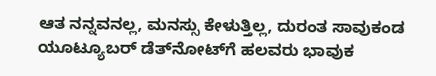ಆತ ನನ್ನವನಲ್ಲ, ಮನಸ್ಸು ಕೇಳುತ್ತಿಲ್ಲ, ದುರಂತ ಸಾವುಕಂಡ ಯೂಟ್ಯೂಬರ್ ಡೆತ್‌ನೋಟ್‌ಗೆ ಹಲವರು ಭಾವುಕ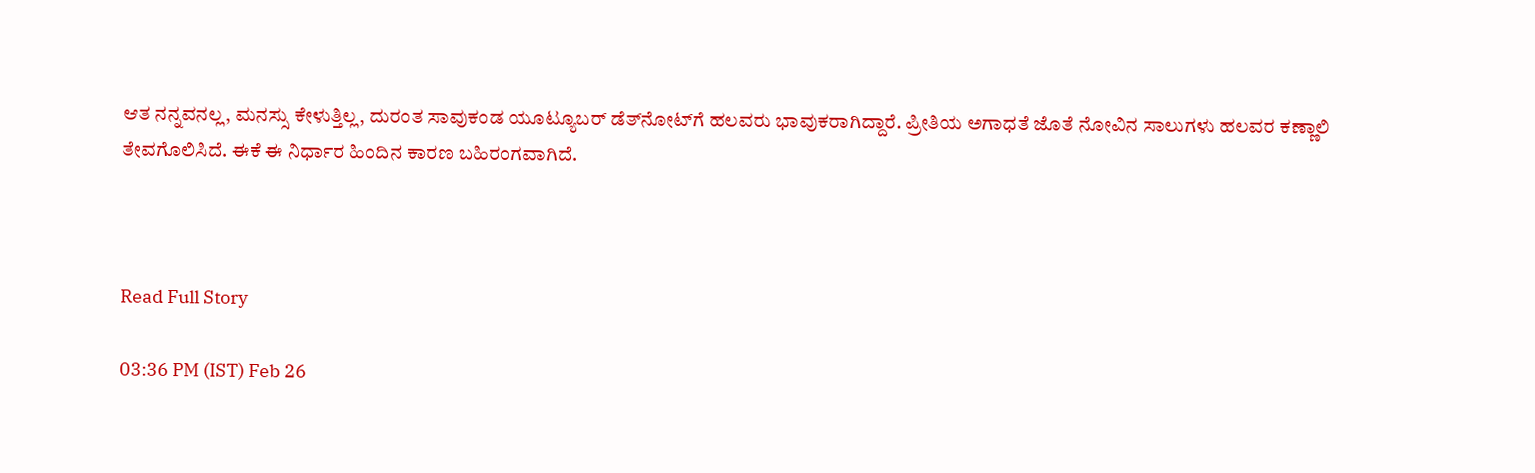ಆತ ನನ್ನವನಲ್ಲ, ಮನಸ್ಸು ಕೇಳುತ್ತಿಲ್ಲ, ದುರಂತ ಸಾವುಕಂಡ ಯೂಟ್ಯೂಬರ್ ಡೆತ್‌ನೋಟ್‌ಗೆ ಹಲವರು ಭಾವುಕರಾಗಿದ್ದಾರೆ. ಪ್ರೀತಿಯ ಅಗಾಧತೆ ಜೊತೆ ನೋವಿನ ಸಾಲುಗಳು ಹಲವರ ಕಣ್ಣಾಲಿ ತೇವಗೊಲಿಸಿದೆ. ಈಕೆ ಈ ನಿರ್ಧಾರ ಹಿಂದಿನ ಕಾರಣ ಬಹಿರಂಗವಾಗಿದೆ.



Read Full Story

03:36 PM (IST) Feb 26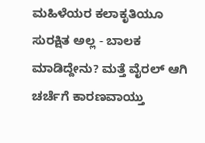ಮಹಿಳೆಯರ ಕಲಾಕೃತಿಯೂ ಸುರಕ್ಷಿತ ಅಲ್ಲ - ಬಾಲಕ ಮಾಡಿದ್ದೇನು? ಮತ್ತೆ ವೈರಲ್ ಆಗಿ ಚರ್ಚೆಗೆ ಕಾರಣವಾಯ್ತು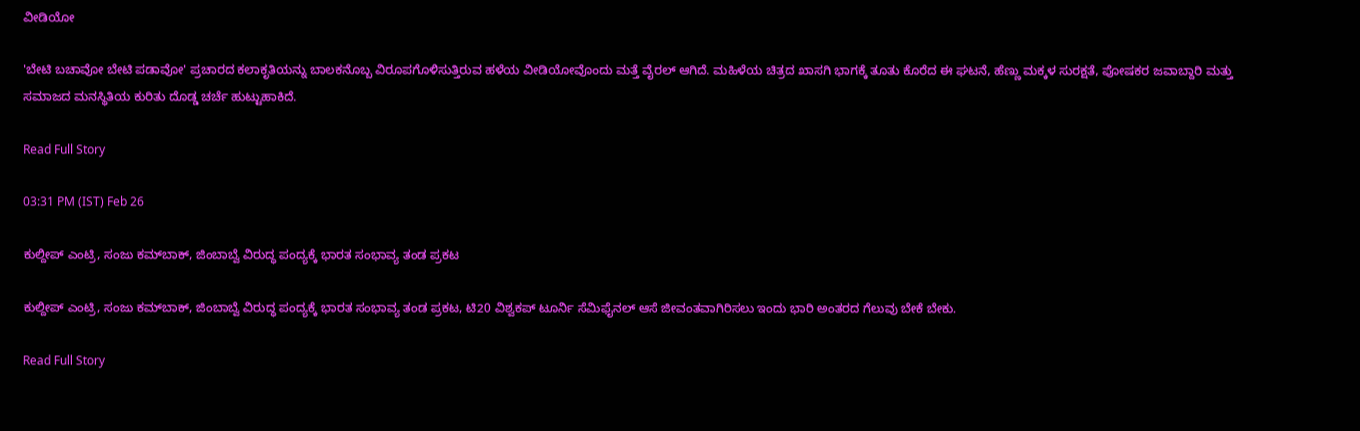ವೀಡಿಯೋ

'ಬೇಟಿ ಬಚಾವೋ ಬೇಟಿ ಪಡಾವೋ' ಪ್ರಚಾರದ ಕಲಾಕೃತಿಯನ್ನು ಬಾಲಕನೊಬ್ಬ ವಿರೂಪಗೊಳಿಸುತ್ತಿರುವ ಹಳೆಯ ವೀಡಿಯೋವೊಂದು ಮತ್ತೆ ವೈರಲ್ ಆಗಿದೆ. ಮಹಿಳೆಯ ಚಿತ್ರದ ಖಾಸಗಿ ಭಾಗಕ್ಕೆ ತೂತು ಕೊರೆದ ಈ ಘಟನೆ, ಹೆಣ್ಣು ಮಕ್ಕಳ ಸುರಕ್ಷತೆ, ಪೋಷಕರ ಜವಾಬ್ದಾರಿ ಮತ್ತು ಸಮಾಜದ ಮನಸ್ಥಿತಿಯ ಕುರಿತು ದೊಡ್ಡ ಚರ್ಚೆ ಹುಟ್ಟುಹಾಕಿದೆ.

Read Full Story

03:31 PM (IST) Feb 26

ಕುಲ್ದೀಪ್ ಎಂಟ್ರಿ, ಸಂಜು ಕಮ್‌ಬಾಕ್, ಜಿಂಬಾಬ್ವೆ ವಿರುದ್ಧ ಪಂದ್ಯಕ್ಕೆ ಭಾರತ ಸಂಭಾವ್ಯ ತಂಡ ಪ್ರಕಟ

ಕುಲ್ದೀಪ್ ಎಂಟ್ರಿ, ಸಂಜು ಕಮ್‌ಬಾಕ್, ಜಿಂಬಾಬ್ವೆ ವಿರುದ್ಧ ಪಂದ್ಯಕ್ಕೆ ಭಾರತ ಸಂಭಾವ್ಯ ತಂಡ ಪ್ರಕಟ, ಟಿ20 ವಿಶ್ವಕಪ್ ಟೂರ್ನಿ ಸೆಮಿಫೈನಲ್ ಆಸೆ ಜೀವಂತವಾಗಿರಿಸಲು ಇಂದು ಭಾರಿ ಅಂತರದ ಗೆಲುವು ಬೇಕೆ ಬೇಕು.

Read Full Story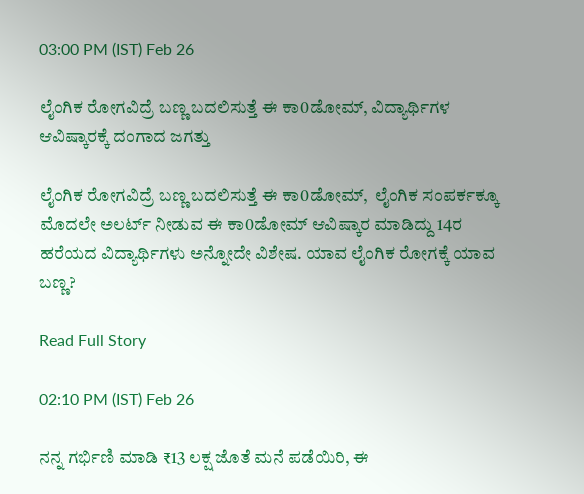03:00 PM (IST) Feb 26

ಲೈಂಗಿಕ ರೋಗವಿದ್ರೆ ಬಣ್ಣ ಬದಲಿಸುತ್ತೆ ಈ ಕಾ0ಡೋಮ್, ವಿದ್ಯಾರ್ಥಿಗಳ ಆವಿಷ್ಕಾರಕ್ಕೆ ದಂಗಾದ ಜಗತ್ತು

ಲೈಂಗಿಕ ರೋಗವಿದ್ರೆ ಬಣ್ಣ ಬದಲಿಸುತ್ತೆ ಈ ಕಾ0ಡೋಮ್,  ಲೈಂಗಿಕ ಸಂಪರ್ಕಕ್ಕೂ ಮೊದಲೇ ಅಲರ್ಟ್ ನೀಡುವ ಈ ಕಾ0ಡೋಮ್ ಆವಿಷ್ಕಾರ ಮಾಡಿದ್ದು 14ರ ಹರೆಯದ ವಿದ್ಯಾರ್ಥಿಗಳು ಅನ್ನೋದೇ ವಿಶೇಷ. ಯಾವ ಲೈಂಗಿಕ ರೋಗಕ್ಕೆ ಯಾವ ಬಣ್ಣ?

Read Full Story

02:10 PM (IST) Feb 26

ನನ್ನ ಗರ್ಭಿಣಿ ಮಾಡಿ ₹13 ಲಕ್ಷ ಜೊತೆ ಮನೆ ಪಡೆಯಿರಿ, ಈ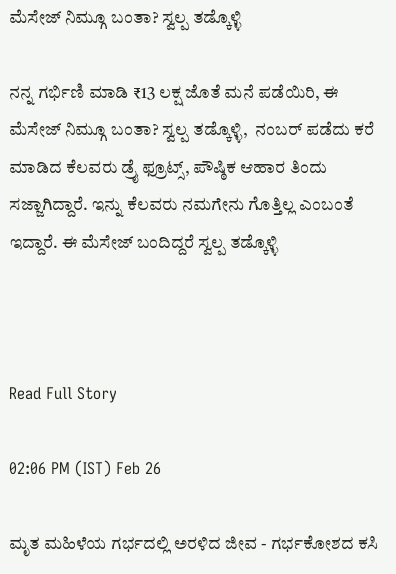ಮೆಸೇಜ್ ನಿಮ್ಗೂ ಬಂತಾ? ಸ್ವಲ್ಪ ತಡ್ಕೊಳ್ಳಿ

ನನ್ನ ಗರ್ಭಿಣಿ ಮಾಡಿ ₹13 ಲಕ್ಷ ಜೊತೆ ಮನೆ ಪಡೆಯಿರಿ, ಈ ಮೆಸೇಜ್ ನಿಮ್ಗೂ ಬಂತಾ? ಸ್ವಲ್ಪ ತಡ್ಕೊಳ್ಳಿ,  ನಂಬರ್ ಪಡೆದು ಕರೆ ಮಾಡಿದ ಕೆಲವರು ಡ್ರೈ ಫ್ರೂಟ್ಸ್, ಪೌಷ್ಠಿಕ ಆಹಾರ ತಿಂದು ಸಜ್ಜಾಗಿದ್ದಾರೆ. ಇನ್ನು ಕೆಲವರು ನಮಗೇನು ಗೊತ್ತಿಲ್ಲ ಎಂಬಂತೆ ಇದ್ದಾರೆ. ಈ ಮೆಸೇಜ್ ಬಂದಿದ್ದರೆ ಸ್ವಲ್ಪ ತಡ್ಕೊಳ್ಳಿ



Read Full Story

02:06 PM (IST) Feb 26

ಮೃತ ಮಹಿಳೆಯ ಗರ್ಭದಲ್ಲಿ ಅರಳಿದ ಜೀವ - ಗರ್ಭಕೋಶದ ಕಸಿ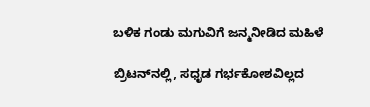ಬಳಿಕ ಗಂಡು ಮಗುವಿಗೆ ಜನ್ಮನೀಡಿದ ಮಹಿಳೆ

ಬ್ರಿಟನ್‌ನಲ್ಲಿ, ಸಧೃಡ ಗರ್ಭಕೋಶವಿಲ್ಲದ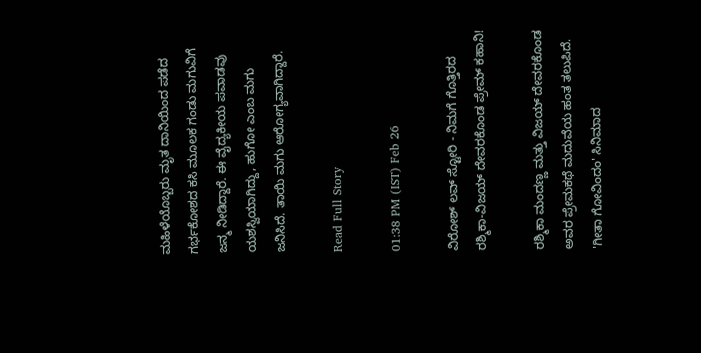ಮಹಿಳೆಯೊಬ್ಬರು ಮೃತ ದಾನಿಯಿಂದ ಪಡೆದ ಗರ್ಭಕೋಶದ ಕಸಿ ಮೂಲಕ ಗಂಡು ಮಗುವಿಗೆ ಜನ್ಮ ನೀಡಿದ್ದಾರೆ. ಈ ವೈದ್ಯಕೀಯ ಪವಾಡವು ಯಶಸ್ವಿಯಾಗಿದ್ದು, ಹುಗೋ ಎಂಬ ಮಗು ಜನಿಸಿದೆ. ತಾಯಿ ಮಗು ಆರೋಗ್ಯವಾಗಿದ್ದಾರೆ.

Read Full Story

01:38 PM (IST) Feb 26

ವಿರೋಶ್ ಲವ್ ಸ್ಟೋರಿ - ನಿಮಗೆ ಗೊತ್ತಿರದ ರಶ್ಮಿಕಾ-ವಿಜಯ್ ದೇವರಕೊಂಡ ಪ್ರೇಮ್ ಕಹಾನಿ!

ರಶ್ಮಿಕಾ ಮಂದಣ್ಣ ಮತ್ತು ವಿಜಯ್ ದೇವರಕೊಂಡ ಅವರ ಪ್ರೇಮಕಥೆ ಮದುವೆಯ ಹಂತ ತಲುಪಿದೆ. 'ಗೀತಾ ಗೋವಿಂದಂ' ಸಿನಿಮಾದ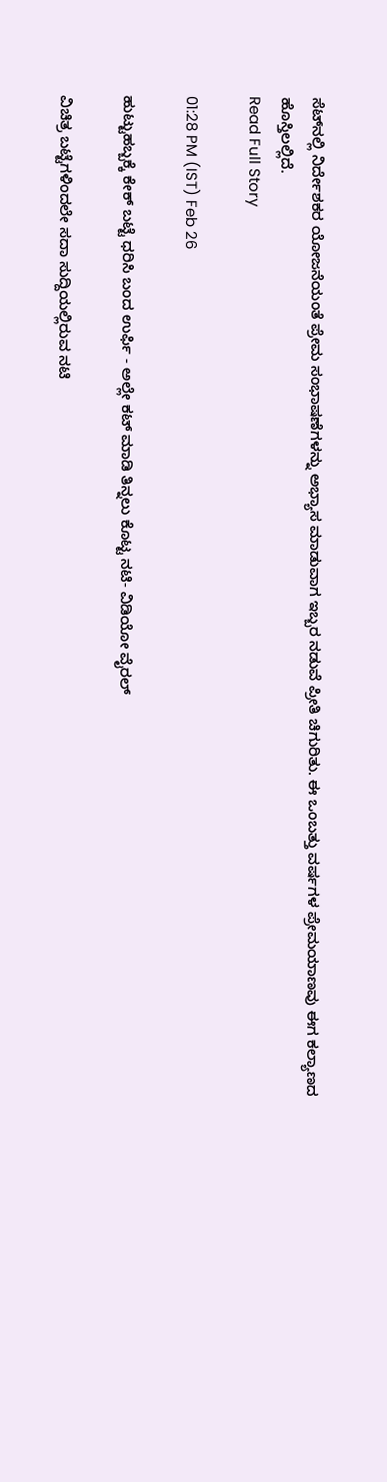ಸೆಟ್‌ನಲ್ಲಿ ನಿರ್ದೇಶಕರ ಯೋಜನೆಯಂತೆ ಪ್ರೇಮ ಸಂಭಾಷಣೆಗಳನ್ನು ಅಭ್ಯಾಸ ಮಾಡುವಾಗ ಇಬ್ಬರ ನಡುವೆ ಪ್ರೀತಿ ಚಿಗುರಿತು. ಈ ಒಂಬತ್ತು ವರ್ಷಗಳ ಪ್ರೇಮಯಾಣವು ಈಗ ಕಲ್ಯಾಣದ ಹೊಸ್ತಿಲಲ್ಲಿದೆ.
Read Full Story

01:28 PM (IST) Feb 26

ಹುಟ್ಟುಹಬ್ಬಕ್ಕೆ ಕೇಕ್ ಬಟ್ಟೆ ಧರಿಸಿ ಬಂದ ಉರ್ಫಿ - ಅಲ್ಲೇ ಕಟ್ ಮಾಡಿ ತಿನ್ನಲು ಕೊಟ್ಟ ನಟಿ- ವಿಡಿಯೋ ವೈರಲ್

ವಿಚಿತ್ರ ಬಟ್ಟೆಗಳಿಂದಲೇ ಸದಾ ಸುದ್ದಿಯಲ್ಲಿರುವ ನಟಿ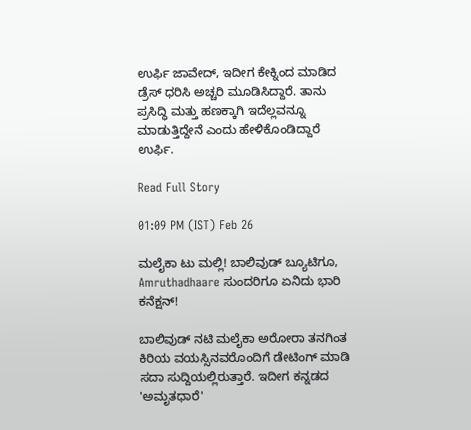ಉರ್ಫಿ ಜಾವೇದ್, ಇದೀಗ ಕೇಕ್ನಿಂದ ಮಾಡಿದ ಡ್ರೆಸ್ ಧರಿಸಿ ಅಚ್ಚರಿ ಮೂಡಿಸಿದ್ದಾರೆ. ತಾನು ಪ್ರಸಿದ್ಧಿ ಮತ್ತು ಹಣಕ್ಕಾಗಿ ಇದೆಲ್ಲವನ್ನೂ ಮಾಡುತ್ತಿದ್ದೇನೆ ಎಂದು ಹೇಳಿಕೊಂಡಿದ್ದಾರೆ ಉರ್ಫಿ.

Read Full Story

01:09 PM (IST) Feb 26

ಮಲೈಕಾ ಟು ಮಲ್ಲಿ! ಬಾಲಿವುಡ್ ಬ್ಯೂಟಿಗೂ, Amruthadhaare ಸುಂದರಿಗೂ ಏನಿದು ಭಾರಿ ಕನೆಕ್ಷನ್!

ಬಾಲಿವುಡ್ ನಟಿ ಮಲೈಕಾ ಅರೋರಾ ತನಗಿಂತ ಕಿರಿಯ ವಯಸ್ಸಿನವರೊಂದಿಗೆ ಡೇಟಿಂಗ್ ಮಾಡಿ ಸದಾ ಸುದ್ದಿಯಲ್ಲಿರುತ್ತಾರೆ. ಇದೀಗ ಕನ್ನಡದ 'ಅಮೃತಧಾರೆ'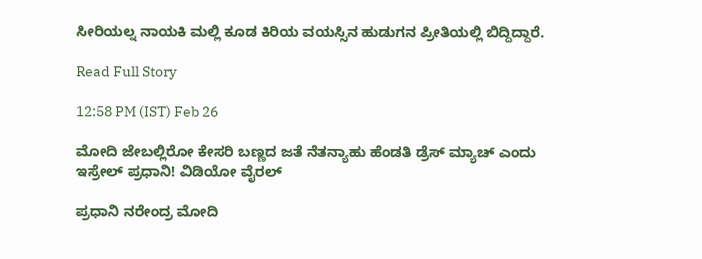ಸೀರಿಯಲ್ನ ನಾಯಕಿ ಮಲ್ಲಿ ಕೂಡ ಕಿರಿಯ ವಯಸ್ಸಿನ ಹುಡುಗನ ಪ್ರೀತಿಯಲ್ಲಿ ಬಿದ್ದಿದ್ದಾರೆ.

Read Full Story

12:58 PM (IST) Feb 26

ಮೋದಿ ಜೇಬಲ್ಲಿರೋ ಕೇಸರಿ ಬಣ್ಣದ ಜತೆ ನೆತನ್ಯಾಹು ಹೆಂಡತಿ ಡ್ರೆಸ್ ಮ್ಯಾಚ್ ಎಂದು ಇಸ್ರೇಲ್ ಪ್ರಧಾನಿ! ವಿಡಿಯೋ ವೈರಲ್

ಪ್ರಧಾನಿ ನರೇಂದ್ರ ಮೋದಿ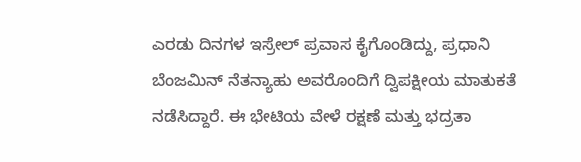ಎರಡು ದಿನಗಳ ಇಸ್ರೇಲ್ ಪ್ರವಾಸ ಕೈಗೊಂಡಿದ್ದು, ಪ್ರಧಾನಿ ಬೆಂಜಮಿನ್ ನೆತನ್ಯಾಹು ಅವರೊಂದಿಗೆ ದ್ವಿಪಕ್ಷೀಯ ಮಾತುಕತೆ ನಡೆಸಿದ್ದಾರೆ. ಈ ಭೇಟಿಯ ವೇಳೆ ರಕ್ಷಣೆ ಮತ್ತು ಭದ್ರತಾ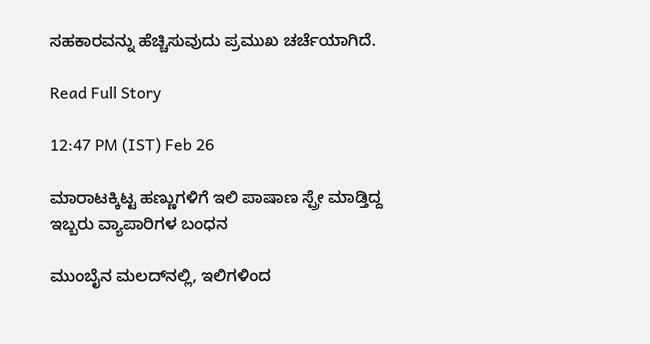ಸಹಕಾರವನ್ನು ಹೆಚ್ಚಿಸುವುದು ಪ್ರಮುಖ ಚರ್ಚೆಯಾಗಿದೆ.

Read Full Story

12:47 PM (IST) Feb 26

ಮಾರಾಟಕ್ಕಿಟ್ಟ ಹಣ್ಣುಗಳಿಗೆ ಇಲಿ ಪಾಷಾಣ ಸ್ಪ್ರೇ ಮಾಡ್ತಿದ್ದ ಇಬ್ಬರು ವ್ಯಾಪಾರಿಗಳ ಬಂಧನ

ಮುಂಬೈನ ಮಲದ್‌ನಲ್ಲಿ, ಇಲಿಗಳಿಂದ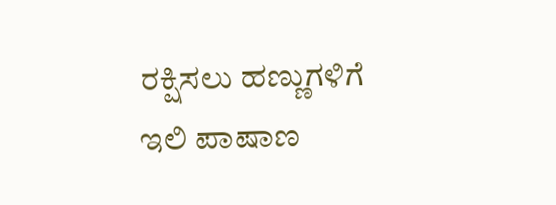ರಕ್ಷಿಸಲು ಹಣ್ಣುಗಳಿಗೆ ಇಲಿ ಪಾಷಾಣ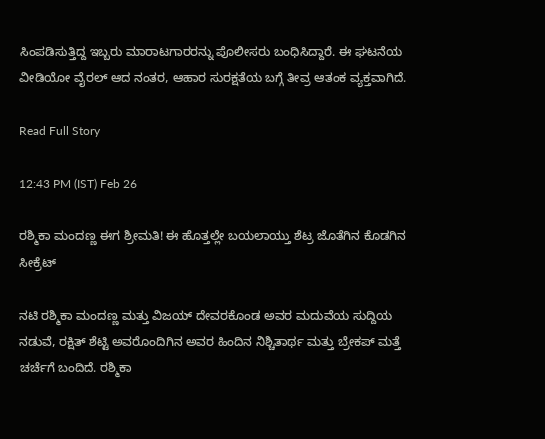ಸಿಂಪಡಿಸುತ್ತಿದ್ದ ಇಬ್ಬರು ಮಾರಾಟಗಾರರನ್ನು ಪೊಲೀಸರು ಬಂಧಿಸಿದ್ದಾರೆ. ಈ ಘಟನೆಯ ವೀಡಿಯೋ ವೈರಲ್ ಆದ ನಂತರ, ಆಹಾರ ಸುರಕ್ಷತೆಯ ಬಗ್ಗೆ ತೀವ್ರ ಆತಂಕ ವ್ಯಕ್ತವಾಗಿದೆ.

Read Full Story

12:43 PM (IST) Feb 26

ರಶ್ಮಿಕಾ ಮಂದಣ್ಣ ಈಗ ಶ್ರೀಮತಿ! ಈ ಹೊತ್ತಲ್ಲೇ ಬಯಲಾಯ್ತು ಶೆಟ್ರ ಜೊತೆಗಿನ ಕೊಡಗಿನ ಸೀಕ್ರೆಟ್

ನಟಿ ರಶ್ಮಿಕಾ ಮಂದಣ್ಣ ಮತ್ತು ವಿಜಯ್ ದೇವರಕೊಂಡ ಅವರ ಮದುವೆಯ ಸುದ್ದಿಯ ನಡುವೆ, ರಕ್ಷಿತ್ ಶೆಟ್ಟಿ ಅವರೊಂದಿಗಿನ ಅವರ ಹಿಂದಿನ ನಿಶ್ಚಿತಾರ್ಥ ಮತ್ತು ಬ್ರೇಕಪ್ ಮತ್ತೆ ಚರ್ಚೆಗೆ ಬಂದಿದೆ. ರಶ್ಮಿಕಾ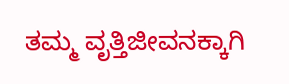ತಮ್ಮ ವೃತ್ತಿಜೀವನಕ್ಕಾಗಿ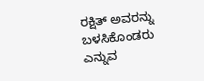ರಕ್ಷಿತ್ ಅವರನ್ನು ಬಳಸಿಕೊಂಡರು ಎನ್ನುವ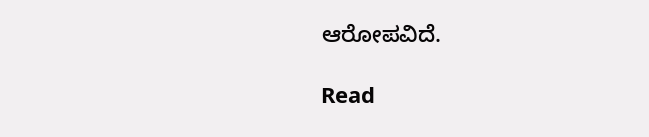ಆರೋಪವಿದೆ.

Read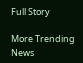Full Story

More Trending News